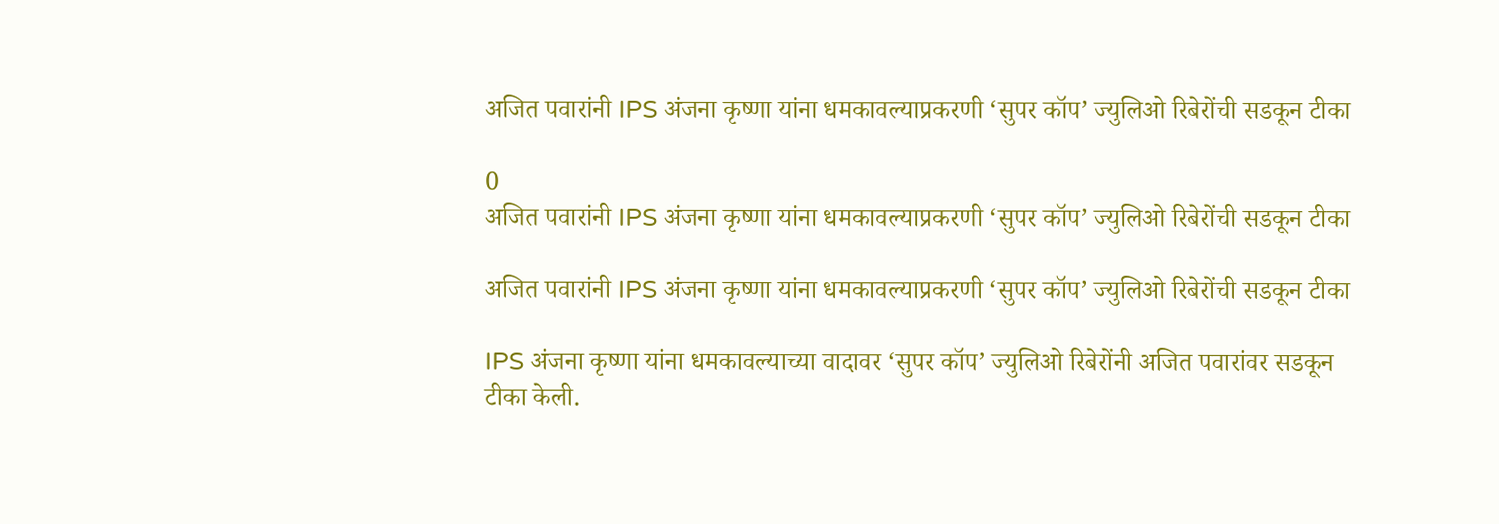अजित पवारांनी IPS अंजना कृष्णा यांना धमकावल्याप्रकरणी ‘सुपर कॉप’ ज्युलिओ रिबेरोंची सडकून टीका

0
अजित पवारांनी IPS अंजना कृष्णा यांना धमकावल्याप्रकरणी ‘सुपर कॉप’ ज्युलिओ रिबेरोंची सडकून टीका

अजित पवारांनी IPS अंजना कृष्णा यांना धमकावल्याप्रकरणी ‘सुपर कॉप’ ज्युलिओ रिबेरोंची सडकून टीका

IPS अंजना कृष्णा यांना धमकावल्याच्या वादावर ‘सुपर कॉप’ ज्युलिओ रिबेरोंनी अजित पवारांवर सडकून टीका केली.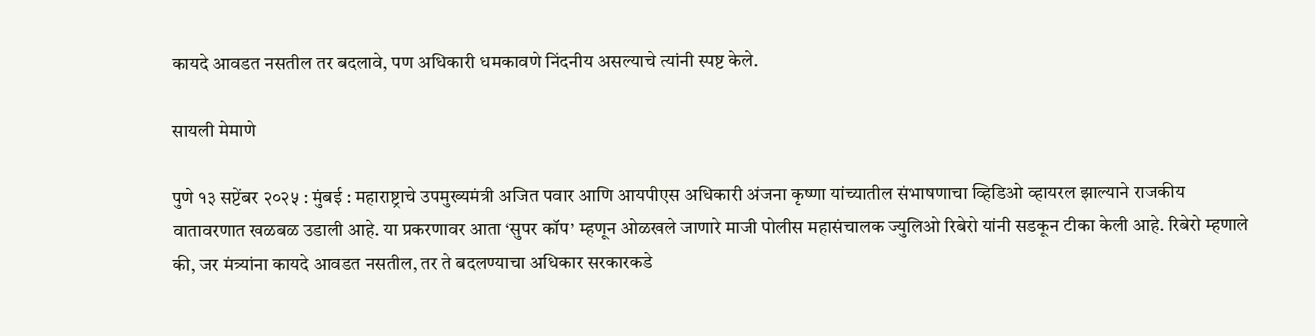कायदे आवडत नसतील तर बदलावे, पण अधिकारी धमकावणे निंदनीय असल्याचे त्यांनी स्पष्ट केले.

सायली मेमाणे

पुणे १३ सप्टेंबर २०२५ : मुंबई : महाराष्ट्राचे उपमुख्यमंत्री अजित पवार आणि आयपीएस अधिकारी अंजना कृष्णा यांच्यातील संभाषणाचा व्हिडिओ व्हायरल झाल्याने राजकीय वातावरणात खळबळ उडाली आहे. या प्रकरणावर आता ‘सुपर कॉप’ म्हणून ओळखले जाणारे माजी पोलीस महासंचालक ज्युलिओ रिबेरो यांनी सडकून टीका केली आहे. रिबेरो म्हणाले की, जर मंत्र्यांना कायदे आवडत नसतील, तर ते बदलण्याचा अधिकार सरकारकडे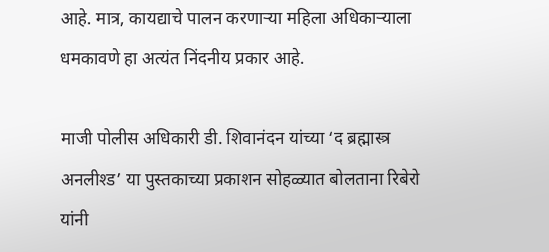आहे. मात्र, कायद्याचे पालन करणाऱ्या महिला अधिकाऱ्याला धमकावणे हा अत्यंत निंदनीय प्रकार आहे.

माजी पोलीस अधिकारी डी. शिवानंदन यांच्या ‘द ब्रह्मास्त्र अनलीश्ड’ या पुस्तकाच्या प्रकाशन सोहळ्यात बोलताना रिबेरो यांनी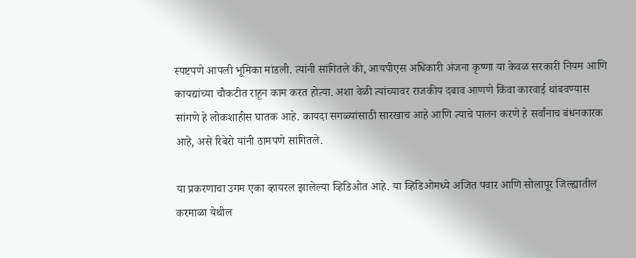स्पष्टपणे आपली भूमिका मांडली. त्यांनी सांगितले की, आयपीएस अधिकारी अंजना कृष्णा या केवळ सरकारी नियम आणि कायद्यांच्या चौकटीत राहून काम करत होत्या. अशा वेळी त्यांच्यावर राजकीय दबाव आणणे किंवा कारवाई थांबवण्यास सांगणे हे लोकशाहीस घातक आहे. कायदा सगळ्यांसाठी सारखाच आहे आणि त्याचे पालन करणे हे सर्वांनाच बंधनकारक आहे, असे रिबेरो यांनी ठामपणे सांगितले.

या प्रकरणाचा उगम एका व्हायरल झालेल्या व्हिडिओत आहे. या व्हिडिओमध्ये अजित पवार आणि सोलापूर जिल्ह्यातील करमाळा येथील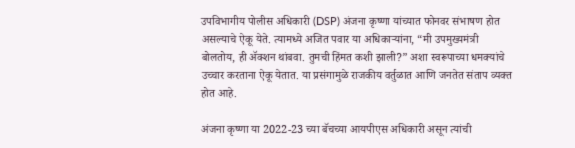उपविभागीय पोलीस अधिकारी (DSP) अंजना कृष्णा यांच्यात फोनवर संभाषण होत असल्याचे ऐकू येते. त्यामध्ये अजित पवार या अधिकाऱ्यांना, “मी उपमुख्यमंत्री बोलतोय, ही ॲक्शन थांबवा. तुमची हिंमत कशी झाली?” अशा स्वरूपाच्या धमक्यांचे उच्चार करताना ऐकू येतात. या प्रसंगामुळे राजकीय वर्तुळात आणि जनतेत संताप व्यक्त होत आहे.

अंजना कृष्णा या 2022-23 च्या बॅचच्या आयपीएस अधिकारी असून त्यांची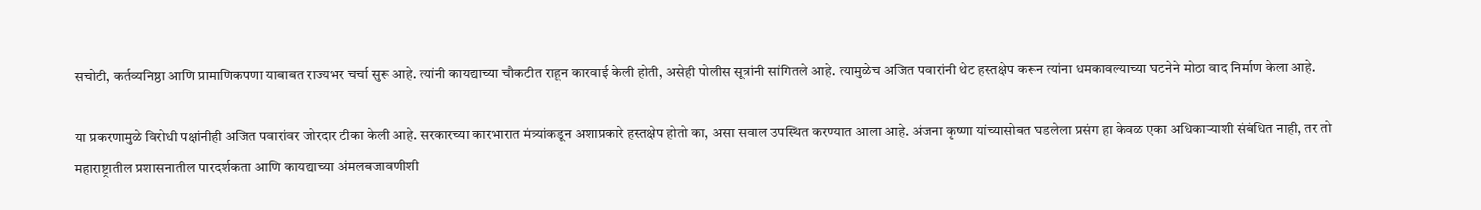सचोटी, कर्तव्यनिष्ठा आणि प्रामाणिकपणा याबाबत राज्यभर चर्चा सुरू आहे. त्यांनी कायद्याच्या चौकटीत राहून कारवाई केली होती, असेही पोलीस सूत्रांनी सांगितले आहे. त्यामुळेच अजित पवारांनी थेट हस्तक्षेप करून त्यांना धमकावल्याच्या घटनेने मोठा वाद निर्माण केला आहे.

या प्रकरणामुळे विरोधी पक्षांनीही अजित पवारांवर जोरदार टीका केली आहे. सरकारच्या कारभारात मंत्र्यांकडून अशाप्रकारे हस्तक्षेप होतो का, असा सवाल उपस्थित करण्यात आला आहे. अंजना कृष्णा यांच्यासोबत घडलेला प्रसंग हा केवळ एका अधिकाऱ्याशी संबंधित नाही, तर तो महाराष्ट्रातील प्रशासनातील पारदर्शकता आणि कायद्याच्या अंमलबजावणीशी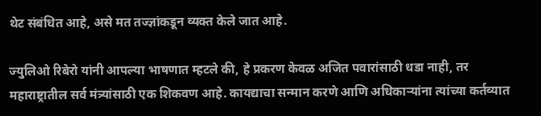थेट संबंधित आहे, असे मत तज्ज्ञांकडून व्यक्त केले जात आहे.

ज्युलिओ रिबेरो यांनी आपल्या भाषणात म्हटले की, हे प्रकरण केवळ अजित पवारांसाठी धडा नाही, तर महाराष्ट्रातील सर्व मंत्र्यांसाठी एक शिकवण आहे. कायद्याचा सन्मान करणे आणि अधिकाऱ्यांना त्यांच्या कर्तव्यात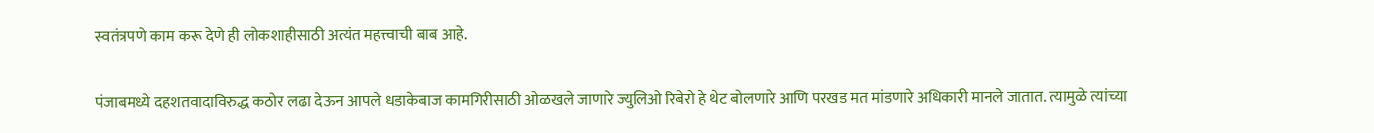स्वतंत्रपणे काम करू देणे ही लोकशाहीसाठी अत्यंत महत्त्वाची बाब आहे.

पंजाबमध्ये दहशतवादाविरुद्ध कठोर लढा देऊन आपले धडाकेबाज कामगिरीसाठी ओळखले जाणारे ज्युलिओ रिबेरो हे थेट बोलणारे आणि परखड मत मांडणारे अधिकारी मानले जातात. त्यामुळे त्यांच्या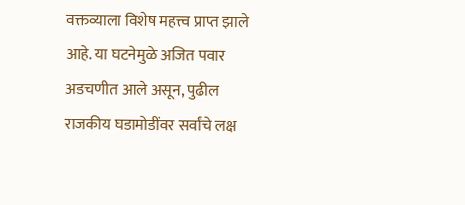वक्तव्याला विशेष महत्त्व प्राप्त झाले आहे. या घटनेमुळे अजित पवार अडचणीत आले असून, पुढील राजकीय घडामोडींवर सर्वांचे लक्ष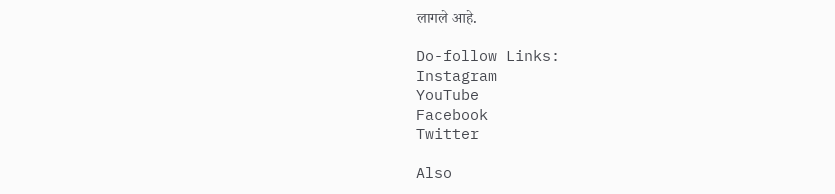लागले आहे.

Do-follow Links:
Instagram
YouTube
Facebook
Twitter

Also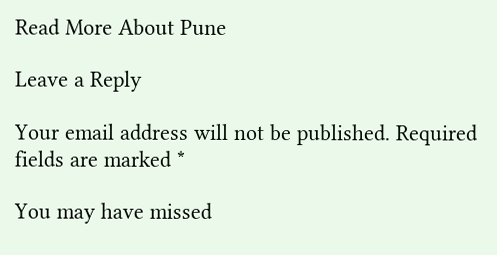Read More About Pune

Leave a Reply

Your email address will not be published. Required fields are marked *

You may have missed